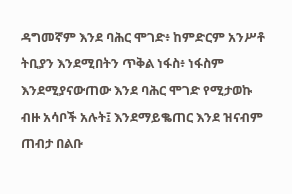ዳግመኛም እንደ ባሕር ሞገድ፥ ከምድርም አንሥቶ ትቢያን እንደሚበትን ጥቅል ነፋስ፥ ነፋስም እንደሚያናውጠው እንደ ባሕር ሞገድ የሚታወኩ ብዙ አሳቦች አሉት፤ እንደማይቈጠር እንደ ዝናብም ጠብታ በልቡ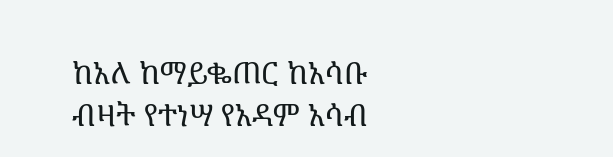ከአለ ከማይቈጠር ከአሳቡ ብዛት የተነሣ የአዳም አሳብ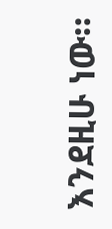እንደዚሁ ነው።